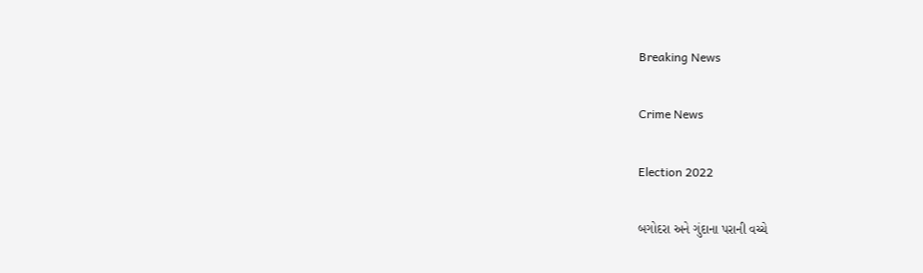Breaking News

Crime News

Election 2022

બગોદરા અને ગુંદાના પરાની વચ્ચે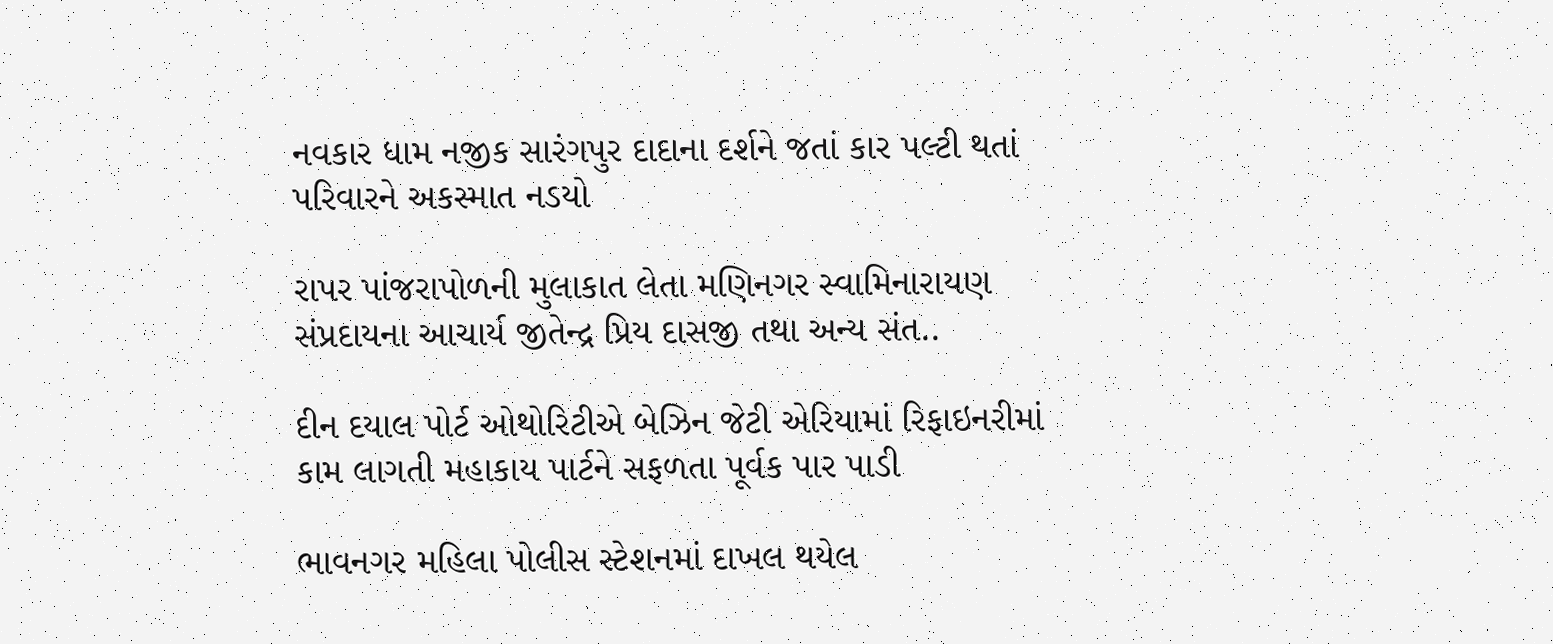નવકાર ધામ નજીક સારંગપુર દાદાના દર્શને જતાં કાર પલ્ટી થતાં પરિવારને અકસ્માત નડયો

રાપર પાંજરાપોળની મુલાકાત લેતા મણિનગર સ્વામિનારાયણ સંપ્રદાયના આચાર્ય જીતેન્દ્ર પ્રિય દાસજી તથા અન્ય સંત..

દીન દયાલ પોર્ટ ઓથોરિટીએ બેઝિન જેટી એરિયામાં રિફાઇનરીમાં કામ લાગતી મહાકાય પાર્ટને સફળતા પૂર્વક પાર પાડી

ભાવનગર મહિલા પોલીસ સ્ટેશનમાં દાખલ થયેલ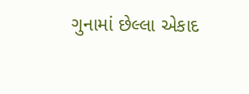ગુનામાં છેલ્લા એકાદ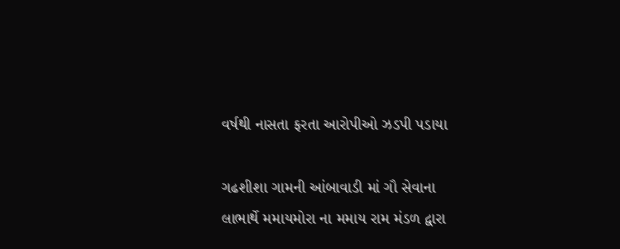વર્ષથી નાસતા ફરતા આરોપીઓ ઝડપી પડાયા

ગઢશીશા ગામની આંબાવાડી માં ગૌ સેવાના લાભાર્થે મમાયમોરા ના મમાય રામ મંડળ દ્વારા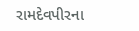રામદેવપીરના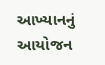આખ્યાનનું આયોજન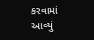કરવામાં આવ્યું